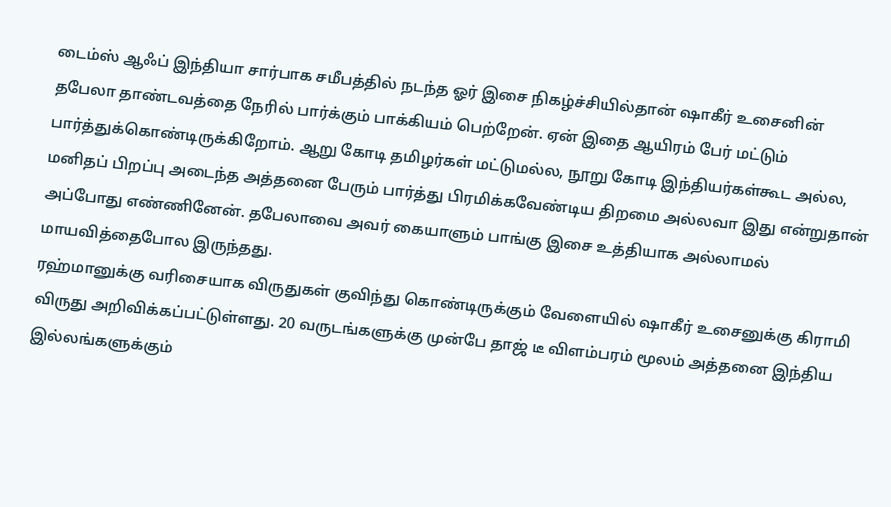டைம்ஸ் ஆஃப் இந்தியா சார்பாக சமீபத்தில் நடந்த ஓர் இசை நிகழ்ச்சியில்தான் ஷாகீர் உசைனின் தபேலா தாண்டவத்தை நேரில் பார்க்கும் பாக்கியம் பெற்றேன். ஏன் இதை ஆயிரம் பேர் மட்டும் பார்த்துக்கொண்டிருக்கிறோம். ஆறு கோடி தமிழர்கள் மட்டுமல்ல, நூறு கோடி இந்தியர்கள்கூட அல்ல, மனிதப் பிறப்பு அடைந்த அத்தனை பேரும் பார்த்து பிரமிக்கவேண்டிய திறமை அல்லவா இது என்றுதான் அப்போது எண்ணினேன். தபேலாவை அவர் கையாளும் பாங்கு இசை உத்தியாக அல்லாமல் மாயவித்தைபோல இருந்தது.
ரஹ்மானுக்கு வரிசையாக விருதுகள் குவிந்து கொண்டிருக்கும் வேளையில் ஷாகீர் உசைனுக்கு கிராமி விருது அறிவிக்கப்பட்டுள்ளது. 20 வருடங்களுக்கு முன்பே தாஜ் டீ விளம்பரம் மூலம் அத்தனை இந்திய இல்லங்களுக்கும்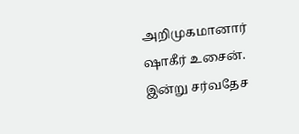அறிமுகமானார் ஷாகீர் உசைன். இன்று சர்வதேச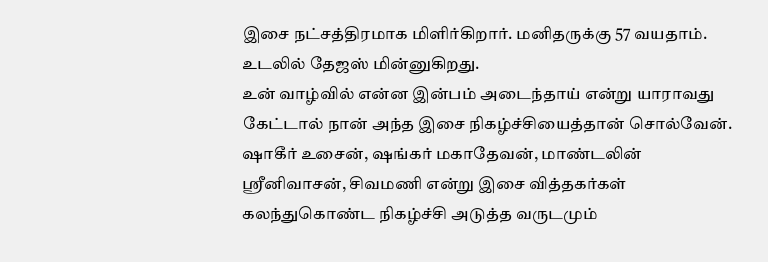இசை நட்சத்திரமாக மிளிர்கிறார். மனிதருக்கு 57 வயதாம். உடலில் தேஜஸ் மின்னுகிறது.
உன் வாழ்வில் என்ன இன்பம் அடைந்தாய் என்று யாராவது கேட்டால் நான் அந்த இசை நிகழ்ச்சியைத்தான் சொல்வேன். ஷாகீர் உசைன், ஷங்கர் மகாதேவன், மாண்டலின் ஸ்ரீனிவாசன், சிவமணி என்று இசை வித்தகர்கள் கலந்துகொண்ட நிகழ்ச்சி அடுத்த வருடமும்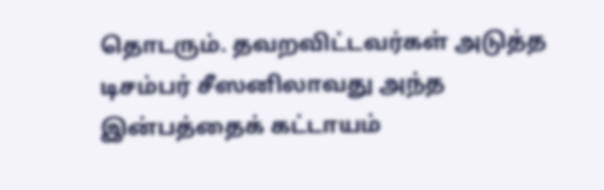தொடரும். தவறவிட்டவர்கள் அடுத்த டிசம்பர் சீஸனிலாவது அந்த இன்பத்தைக் கட்டாயம்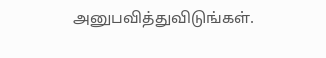அனுபவித்துவிடுங்கள்.